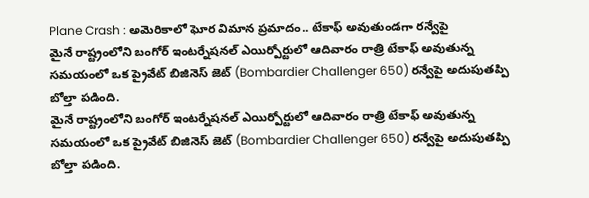Plane Crash : అమెరికాలో ఘోర విమాన ప్రమాదం.. టేకాఫ్ అవుతుండగా రన్వేపై
మైనే రాష్ట్రంలోని బంగోర్ ఇంటర్నేషనల్ ఎయిర్పోర్టులో ఆదివారం రాత్రి టేకాఫ్ అవుతున్న సమయంలో ఒక ప్రైవేట్ బిజినెస్ జెట్ (Bombardier Challenger 650) రన్వేపై అదుపుతప్పి బోల్తా పడింది.
మైనే రాష్ట్రంలోని బంగోర్ ఇంటర్నేషనల్ ఎయిర్పోర్టులో ఆదివారం రాత్రి టేకాఫ్ అవుతున్న సమయంలో ఒక ప్రైవేట్ బిజినెస్ జెట్ (Bombardier Challenger 650) రన్వేపై అదుపుతప్పి బోల్తా పడింది.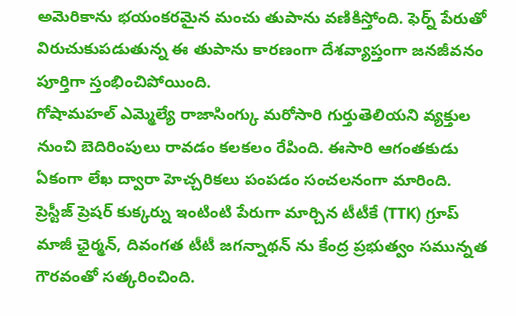అమెరికాను భయంకరమైన మంచు తుపాను వణికిస్తోంది. ఫెర్న్ పేరుతో విరుచుకుపడుతున్న ఈ తుపాను కారణంగా దేశవ్యాప్తంగా జనజీవనం పూర్తిగా స్తంభించిపోయింది.
గోషామహల్ ఎమ్మెల్యే రాజాసింగ్కు మరోసారి గుర్తుతెలియని వ్యక్తుల నుంచి బెదిరింపులు రావడం కలకలం రేపింది. ఈసారి ఆగంతకుడు ఏకంగా లేఖ ద్వారా హెచ్చరికలు పంపడం సంచలనంగా మారింది.
ప్రెస్టీజ్ ప్రెషర్ కుక్కర్ను ఇంటింటి పేరుగా మార్చిన టీటీకే (TTK) గ్రూప్ మాజీ ఛైర్మన్, దివంగత టీటీ జగన్నాథన్ ను కేంద్ర ప్రభుత్వం సమున్నత గౌరవంతో సత్కరించింది.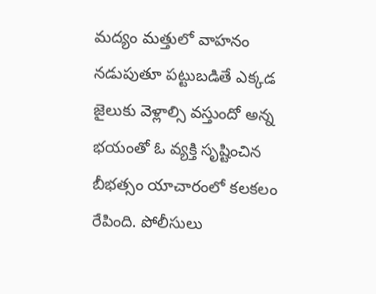మద్యం మత్తులో వాహనం నడుపుతూ పట్టుబడితే ఎక్కడ జైలుకు వెళ్లాల్సి వస్తుందో అన్న భయంతో ఓ వ్యక్తి సృష్టించిన బీభత్సం యాచారంలో కలకలం రేపింది. పోలీసులు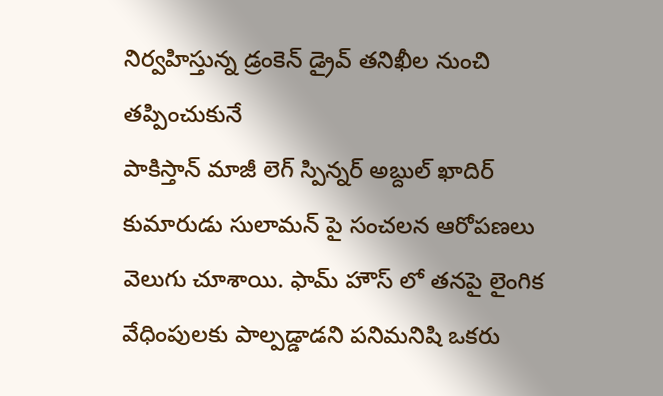నిర్వహిస్తున్న డ్రంకెన్ డ్రైవ్ తనిఖీల నుంచి తప్పించుకునే
పాకిస్తాన్ మాజీ లెగ్ స్పిన్నర్ అబ్దుల్ ఖాదిర్ కుమారుడు సులామన్ పై సంచలన ఆరోపణలు వెలుగు చూశాయి. ఫామ్ హౌస్ లో తనపై లైంగిక వేధింపులకు పాల్పడ్డాడని పనిమనిషి ఒకరు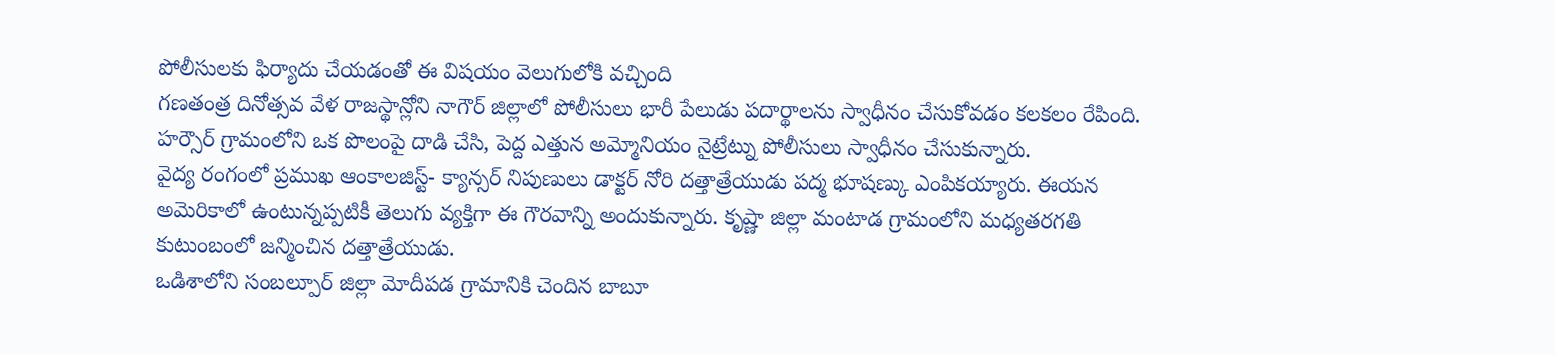పోలీసులకు ఫిర్యాదు చేయడంతో ఈ విషయం వెలుగులోకి వచ్చింది
గణతంత్ర దినోత్సవ వేళ రాజస్థాన్లోని నాగౌర్ జిల్లాలో పోలీసులు భారీ పేలుడు పదార్థాలను స్వాధీనం చేసుకోవడం కలకలం రేపింది. హర్సౌర్ గ్రామంలోని ఒక పొలంపై దాడి చేసి, పెద్ద ఎత్తున అమ్మోనియం నైట్రేట్ను పోలీసులు స్వాధీనం చేసుకున్నారు.
వైద్య రంగంలో ప్రముఖ ఆంకాలజిస్ట్- క్యాన్సర్ నిపుణులు డాక్టర్ నోరి దత్తాత్రేయుడు పద్మ భూషణ్కు ఎంపికయ్యారు. ఈయన అమెరికాలో ఉంటున్నప్పటికీ తెలుగు వ్యక్తిగా ఈ గౌరవాన్ని అందుకున్నారు. కృష్ణా జిల్లా మంటాడ గ్రామంలోని మధ్యతరగతి కుటుంబంలో జన్మించిన దత్తాత్రేయుడు.
ఒడిశాలోని సంబల్పూర్ జిల్లా మోదీపడ గ్రామానికి చెందిన బాబూ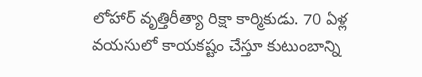లోహార్ వృత్తిరీత్యా రిక్షా కార్మికుడు. 70 ఏళ్ల వయసులో కాయకష్టం చేస్తూ కుటుంబాన్ని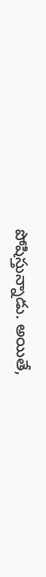పోషిస్తున్నాడు. అయితే,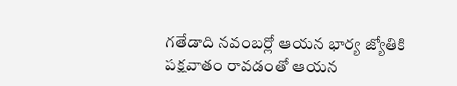గతేడాది నవంబర్లో ఆయన భార్య జ్యోతికి పక్షవాతం రావడంతో ఆయన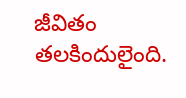జీవితం తలకిందులైంది.